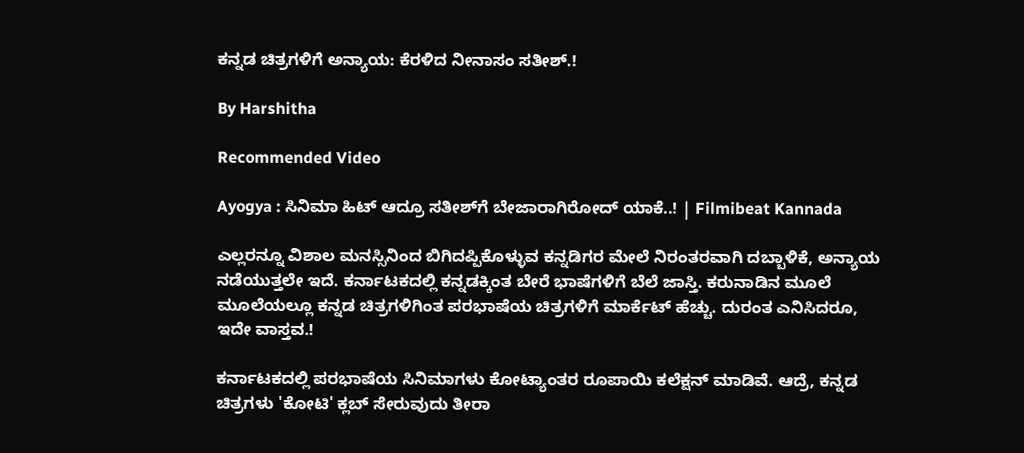ಕನ್ನಡ ಚಿತ್ರಗಳಿಗೆ ಅನ್ಯಾಯ: ಕೆರಳಿದ ನೀನಾಸಂ ಸತೀಶ್.!

By Harshitha

Recommended Video

Ayogya : ಸಿನಿಮಾ ಹಿಟ್ ಆದ್ರೂ ಸತೀಶ್‌ಗೆ ಬೇಜಾರಾಗಿರೋದ್ ಯಾಕೆ..! | Filmibeat Kannada

ಎಲ್ಲರನ್ನೂ ವಿಶಾಲ ಮನಸ್ಸಿನಿಂದ ಬಿಗಿದಪ್ಪಿಕೊಳ್ಳುವ ಕನ್ನಡಿಗರ ಮೇಲೆ ನಿರಂತರವಾಗಿ ದಬ್ಬಾಳಿಕೆ, ಅನ್ಯಾಯ ನಡೆಯುತ್ತಲೇ ಇದೆ. ಕರ್ನಾಟಕದಲ್ಲಿ ಕನ್ನಡಕ್ಕಿಂತ ಬೇರೆ ಭಾಷೆಗಳಿಗೆ ಬೆಲೆ ಜಾಸ್ತಿ. ಕರುನಾಡಿನ ಮೂಲೆ ಮೂಲೆಯಲ್ಲೂ ಕನ್ನಡ ಚಿತ್ರಗಳಿಗಿಂತ ಪರಭಾಷೆಯ ಚಿತ್ರಗಳಿಗೆ ಮಾರ್ಕೆಟ್ ಹೆಚ್ಚು. ದುರಂತ ಎನಿಸಿದರೂ, ಇದೇ ವಾಸ್ತವ.!

ಕರ್ನಾಟಕದಲ್ಲಿ ಪರಭಾಷೆಯ ಸಿನಿಮಾಗಳು ಕೋಟ್ಯಾಂತರ ರೂಪಾಯಿ ಕಲೆಕ್ಷನ್ ಮಾಡಿವೆ. ಆದ್ರೆ, ಕನ್ನಡ ಚಿತ್ರಗಳು 'ಕೋಟಿ' ಕ್ಲಬ್ ಸೇರುವುದು ತೀರಾ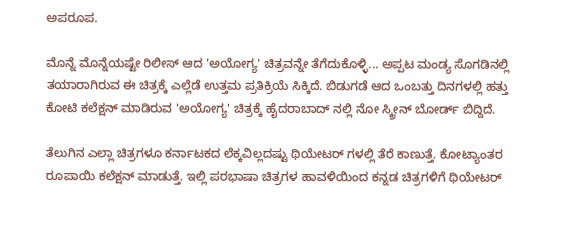ಅಪರೂಪ.

ಮೊನ್ನೆ ಮೊನ್ನೆಯಷ್ಟೇ ರಿಲೀಸ್ ಆದ 'ಅಯೋಗ್ಯ' ಚಿತ್ರವನ್ನೇ ತೆಗೆದುಕೊಳ್ಳಿ... ಅಪ್ಪಟ ಮಂಡ್ಯ ಸೊಗಡಿನಲ್ಲಿ ತಯಾರಾಗಿರುವ ಈ ಚಿತ್ರಕ್ಕೆ ಎಲ್ಲೆಡೆ ಉತ್ತಮ ಪ್ರತಿಕ್ರಿಯೆ ಸಿಕ್ಕಿದೆ. ಬಿಡುಗಡೆ ಆದ ಒಂಬತ್ತು ದಿನಗಳಲ್ಲಿ ಹತ್ತು ಕೋಟಿ ಕಲೆಕ್ಷನ್ ಮಾಡಿರುವ 'ಅಯೋಗ್ಯ' ಚಿತ್ರಕ್ಕೆ ಹೈದರಾಬಾದ್ ನಲ್ಲಿ ನೋ ಸ್ಕ್ರೀನ್ ಬೋರ್ಡ್ ಬಿದ್ದಿದೆ.

ತೆಲುಗಿನ ಎಲ್ಲಾ ಚಿತ್ರಗಳೂ ಕರ್ನಾಟಕದ ಲೆಕ್ಕವಿಲ್ಲದಷ್ಟು ಥಿಯೇಟರ್ ಗಳಲ್ಲಿ ತೆರೆ ಕಾಣುತ್ತೆ. ಕೋಟ್ಯಾಂತರ ರೂಪಾಯಿ ಕಲೆಕ್ಷನ್ ಮಾಡುತ್ತೆ. ಇಲ್ಲಿ ಪರಭಾಷಾ ಚಿತ್ರಗಳ ಹಾವಳಿಯಿಂದ ಕನ್ನಡ ಚಿತ್ರಗಳಿಗೆ ಥಿಯೇಟರ್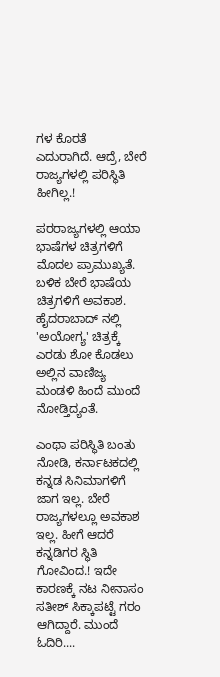ಗಳ ಕೊರತೆ ಎದುರಾಗಿದೆ. ಆದ್ರೆ, ಬೇರೆ ರಾಜ್ಯಗಳಲ್ಲಿ ಪರಿಸ್ಥಿತಿ ಹೀಗಿಲ್ಲ.!

ಪರರಾಜ್ಯಗಳಲ್ಲಿ ಆಯಾ ಭಾಷೆಗಳ ಚಿತ್ರಗಳಿಗೆ ಮೊದಲ ಪ್ರಾಮುಖ್ಯತೆ. ಬಳಿಕ ಬೇರೆ ಭಾಷೆಯ ಚಿತ್ರಗಳಿಗೆ ಅವಕಾಶ. ಹೈದರಾಬಾದ್ ನಲ್ಲಿ 'ಅಯೋಗ್ಯ' ಚಿತ್ರಕ್ಕೆ ಎರಡು ಶೋ ಕೊಡಲು ಅಲ್ಲಿನ ವಾಣಿಜ್ಯ ಮಂಡಳಿ ಹಿಂದೆ ಮುಂದೆ ನೋಡ್ತಿದ್ಯಂತೆ.

ಎಂಥಾ ಪರಿಸ್ಥಿತಿ ಬಂತು ನೋಡಿ, ಕರ್ನಾಟಕದಲ್ಲಿ ಕನ್ನಡ ಸಿನಿಮಾಗಳಿಗೆ ಜಾಗ ಇಲ್ಲ. ಬೇರೆ ರಾಜ್ಯಗಳಲ್ಲೂ ಅವಕಾಶ ಇಲ್ಲ. ಹೀಗೆ ಆದರೆ ಕನ್ನಡಿಗರ ಸ್ಥಿತಿ ಗೋವಿಂದ.! ಇದೇ ಕಾರಣಕ್ಕೆ ನಟ ನೀನಾಸಂ ಸತೀಶ್ ಸಿಕ್ಕಾಪಟ್ಟೆ ಗರಂ ಆಗಿದ್ದಾರೆ. ಮುಂದೆ ಓದಿರಿ....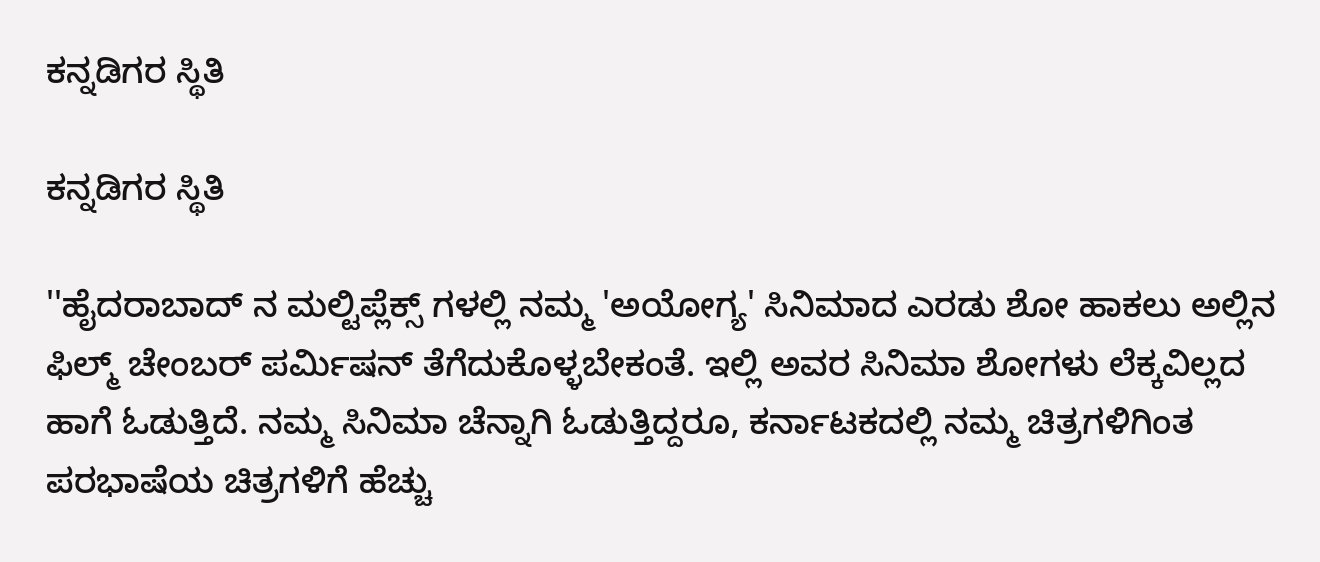ಕನ್ನಡಿಗರ ಸ್ಥಿತಿ

ಕನ್ನಡಿಗರ ಸ್ಥಿತಿ

''ಹೈದರಾಬಾದ್ ನ ಮಲ್ಟಿಪ್ಲೆಕ್ಸ್ ಗಳಲ್ಲಿ ನಮ್ಮ 'ಅಯೋಗ್ಯ' ಸಿನಿಮಾದ ಎರಡು ಶೋ ಹಾಕಲು ಅಲ್ಲಿನ ಫಿಲ್ಮ್ ಚೇಂಬರ್ ಪರ್ಮಿಷನ್ ತೆಗೆದುಕೊಳ್ಳಬೇಕಂತೆ. ಇಲ್ಲಿ ಅವರ ಸಿನಿಮಾ ಶೋಗಳು ಲೆಕ್ಕವಿಲ್ಲದ ಹಾಗೆ ಓಡುತ್ತಿದೆ. ನಮ್ಮ ಸಿನಿಮಾ ಚೆನ್ನಾಗಿ ಓಡುತ್ತಿದ್ದರೂ, ಕರ್ನಾಟಕದಲ್ಲಿ ನಮ್ಮ ಚಿತ್ರಗಳಿಗಿಂತ ಪರಭಾಷೆಯ ಚಿತ್ರಗಳಿಗೆ ಹೆಚ್ಚು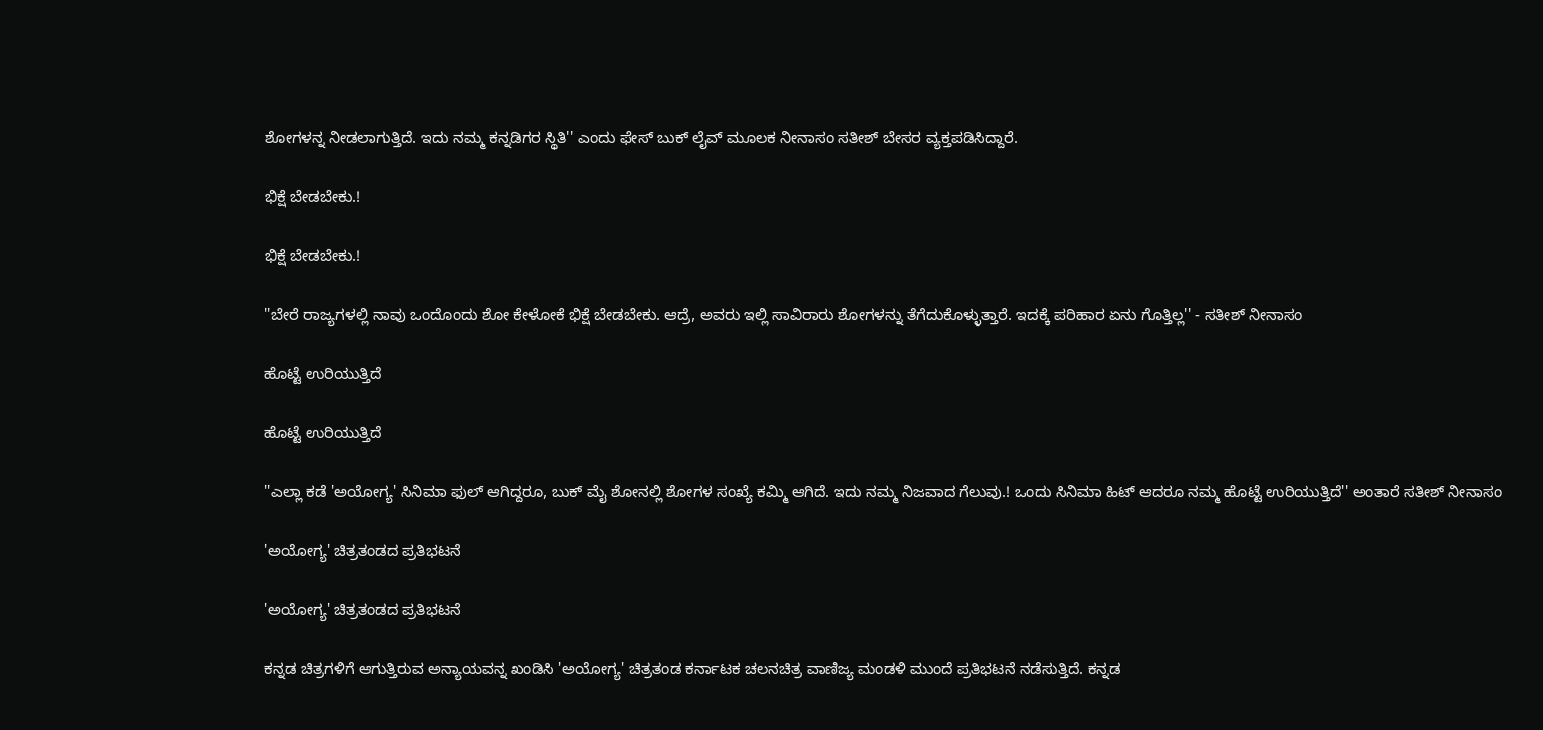ಶೋಗಳನ್ನ ನೀಡಲಾಗುತ್ತಿದೆ. ಇದು ನಮ್ಮ ಕನ್ನಡಿಗರ ಸ್ಥಿತಿ'' ಎಂದು ಫೇಸ್ ಬುಕ್ ಲೈವ್ ಮೂಲಕ ನೀನಾಸಂ ಸತೀಶ್ ಬೇಸರ ವ್ಯಕ್ತಪಡಿಸಿದ್ದಾರೆ.

ಭಿಕ್ಷೆ ಬೇಡಬೇಕು.!

ಭಿಕ್ಷೆ ಬೇಡಬೇಕು.!

''ಬೇರೆ ರಾಜ್ಯಗಳಲ್ಲಿ ನಾವು ಒಂದೊಂದು ಶೋ ಕೇಳೋಕೆ ಭಿಕ್ಷೆ ಬೇಡಬೇಕು. ಆದ್ರೆ, ಅವರು ಇಲ್ಲಿ ಸಾವಿರಾರು ಶೋಗಳನ್ನು ತೆಗೆದುಕೊಳ್ಳುತ್ತಾರೆ. ಇದಕ್ಕೆ ಪರಿಹಾರ ಏನು ಗೊತ್ತಿಲ್ಲ'' - ಸತೀಶ್ ನೀನಾಸಂ

ಹೊಟ್ಟೆ ಉರಿಯುತ್ತಿದೆ

ಹೊಟ್ಟೆ ಉರಿಯುತ್ತಿದೆ

''ಎಲ್ಲಾ ಕಡೆ 'ಅಯೋಗ್ಯ' ಸಿನಿಮಾ ಫುಲ್ ಆಗಿದ್ದರೂ, ಬುಕ್ ಮೈ ಶೋನಲ್ಲಿ ಶೋಗಳ ಸಂಖ್ಯೆ ಕಮ್ಮಿ ಆಗಿದೆ. ಇದು ನಮ್ಮ ನಿಜವಾದ ಗೆಲುವು.! ಒಂದು ಸಿನಿಮಾ ಹಿಟ್ ಆದರೂ ನಮ್ಮ ಹೊಟ್ಟೆ ಉರಿಯುತ್ತಿದೆ'' ಅಂತಾರೆ ಸತೀಶ್ ನೀನಾಸಂ

'ಅಯೋಗ್ಯ' ಚಿತ್ರತಂಡದ ಪ್ರತಿಭಟನೆ

'ಅಯೋಗ್ಯ' ಚಿತ್ರತಂಡದ ಪ್ರತಿಭಟನೆ

ಕನ್ನಡ ಚಿತ್ರಗಳಿಗೆ ಆಗುತ್ತಿರುವ ಅನ್ಯಾಯವನ್ನ ಖಂಡಿಸಿ 'ಅಯೋಗ್ಯ' ಚಿತ್ರತಂಡ ಕರ್ನಾಟಕ ಚಲನಚಿತ್ರ ವಾಣಿಜ್ಯ ಮಂಡಳಿ ಮುಂದೆ ಪ್ರತಿಭಟನೆ ನಡೆಸುತ್ತಿದೆ. ಕನ್ನಡ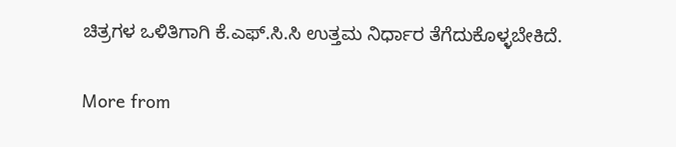ಚಿತ್ರಗಳ ಒಳಿತಿಗಾಗಿ ಕೆ.ಎಫ್.ಸಿ.ಸಿ ಉತ್ತಮ ನಿರ್ಧಾರ ತೆಗೆದುಕೊಳ್ಳಬೇಕಿದೆ.

More from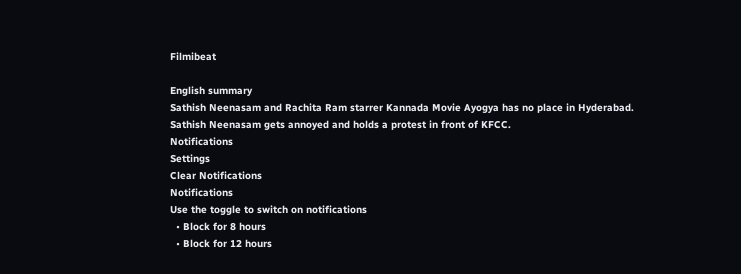Filmibeat

English summary
Sathish Neenasam and Rachita Ram starrer Kannada Movie Ayogya has no place in Hyderabad. Sathish Neenasam gets annoyed and holds a protest in front of KFCC.
Notifications
Settings
Clear Notifications
Notifications
Use the toggle to switch on notifications
  • Block for 8 hours
  • Block for 12 hours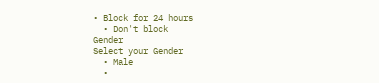• Block for 24 hours
  • Don't block
Gender
Select your Gender
  • Male
  •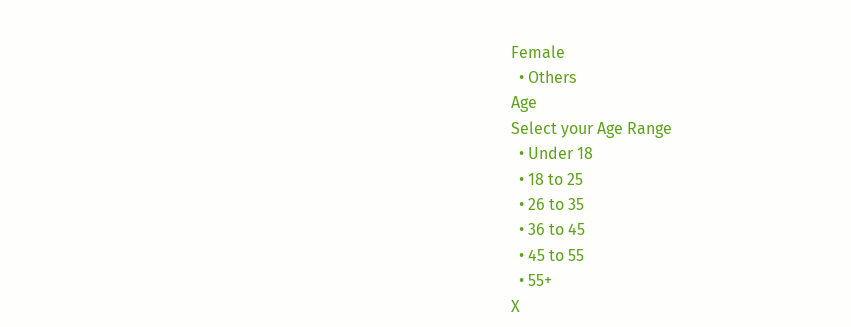Female
  • Others
Age
Select your Age Range
  • Under 18
  • 18 to 25
  • 26 to 35
  • 36 to 45
  • 45 to 55
  • 55+
X